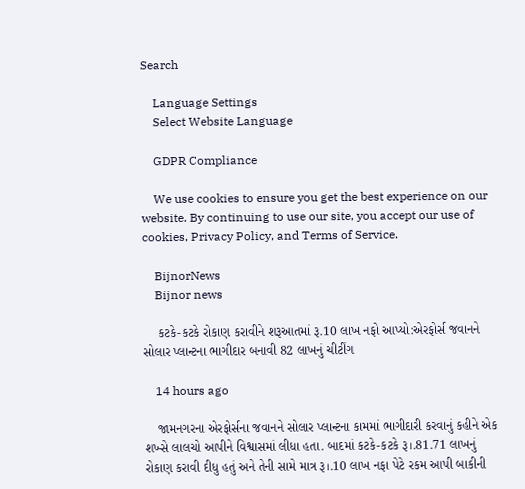Search

    Language Settings
    Select Website Language

    GDPR Compliance

    We use cookies to ensure you get the best experience on our website. By continuing to use our site, you accept our use of cookies, Privacy Policy, and Terms of Service.

    BijnorNews
    Bijnor news

    કટકે-કટકે રોકાણ કરાવીને શરૂઆતમાં રૂ.10 લાખ નફો આપ્યો:એરફોર્સ જવાનને સોલાર પ્લાન્ટના ભાગીદાર બનાવી 82 લાખનું ચીટીંગ

    14 hours ago

    જામનગરના એરફોર્સના જવાનને સોલાર પ્લાન્ટના કામમાં ભાગીદારી કરવાનું કહીને એક શખ્સે લાલચો આપીને વિશ્વાસમાં લીધા હતા. બાદમાં કટકે-કટકે રૂ।.81.71 લાખનું રોકાણ કરાવી દીધુ હતું અને તેની સામે માત્ર રૂ।.10 લાખ નફા પેટે રકમ આપી બાકીની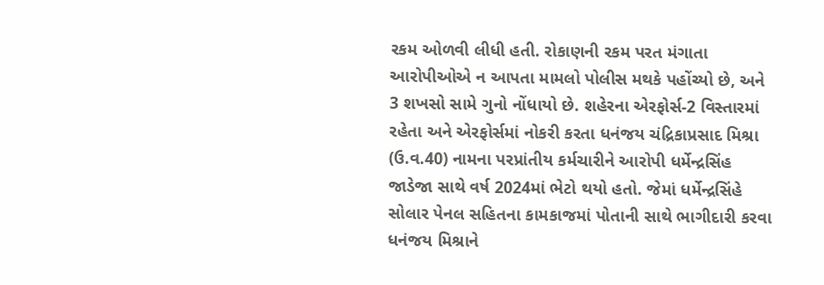રકમ ઓળવી લીધી હતી. રોકાણની રકમ પરત મંગાતા આરોપીઓએ ન આપતા મામલો પોલીસ મથકે પહોંચ્યો છે, અને 3 શખસો સામે ગુનો નોંધાયો છે. શહેરના એરફોર્સ-2 વિસ્તારમાં રહેતા અને એરફોર્સમાં નોકરી કરતા ધનંજય ચંદ્રિકાપ્રસાદ મિશ્રા (ઉ.વ.40) નામના પરપ્રાંતીય કર્મચારીને આરોપી ધર્મેન્દ્રસિંહ જાડેજા સાથે વર્ષ 2024માં ભેટો થયો હતો. જેમાં ધર્મેન્દ્રસિંહે સોલાર પેનલ સહિતના કામકાજમાં પોતાની સાથે ભાગીદારી કરવા ધનંજય મિશ્રાને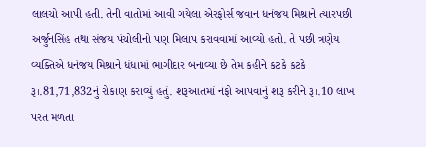લાલચો આપી હતી. તેની વાતોમાં આવી ગયેલા એરફોર્સ જવાન ધનંજય મિશ્રાને ત્યારપછી અર્જુનસિંહ તથા સંજય પંચોલીનો પણ મિલાપ કરાવવામાં આવ્યો હતો. તે પછી ત્રણેય વ્યક્તિએ ધનંજય મિશ્રાને ધંધામાં ભાગીદાર બનાવ્યા છે તેમ કહીને કટકે કટકે રૂ।.81,71,832નું રોકાણ કરાવ્યું હતું. શરૂઆતમાં નફો આપવાનું શરૂ કરીને રૂ।.10 લાખ પરત મળતા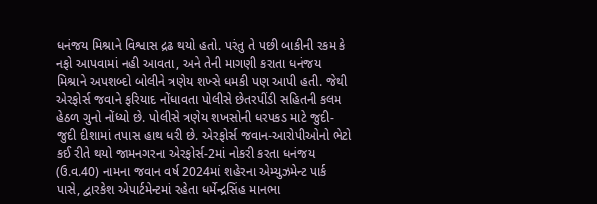ધનંજય મિશ્રાને વિશ્વાસ દ્રઢ થયો હતો. પરંતુ તે પછી બાકીની રકમ કે નફો આપવામાં નહી આવતા, અને તેની માગણી કરાતા ધનંજય મિશ્રાને અપશબ્દો બોલીને ત્રણેય શખ્સે ધમકી પણ આપી હતી. જેથી એરફોર્સ જવાને ફરિયાદ નોંધાવતા પોલીસે છેતરપીંડી સહિતની કલમ હેઠળ ગુનો નોંધ્યો છે. પોલીસે ત્રણેય શખસોની ધરપકડ માટે જુદી-જુદી દીશામાં તપાસ હાથ ધરી છે. એરફોર્સ જવાન-આરોપીઓનો ભેટો કઈ રીતે થયો જામનગરના એરફોર્સ-2માં નોકરી કરતા ધનંજય (ઉ.વ.40) નામના જવાન વર્ષ 2024માં શહેરના એમ્યુઝમેન્ટ પાર્ક પાસે, દ્વારકેશ એપાર્ટમેન્ટમાં રહેતા ધર્મેન્દ્રસિંહ માનભા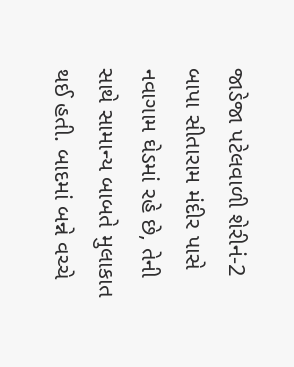જાડેજા પટેલવાળી શેરીનં-2 બાપા સીતારામ મંદીર પાસે નવાગામ ઘેડમાં રહે છે, તેની સાથે સામાન્ય બાબતે મુલાકાત થઈ હતી. બાદમાં બન્ને વચ્ચે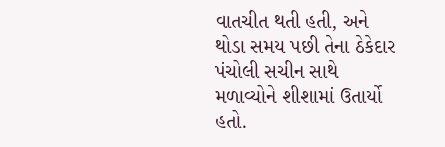વાતચીત થતી હતી, અને થોડા સમય પછી તેના ઠેકેદાર પંચોલી સચીન સાથે મળાવ્યોને શીશામાં ઉતાર્યો હતો.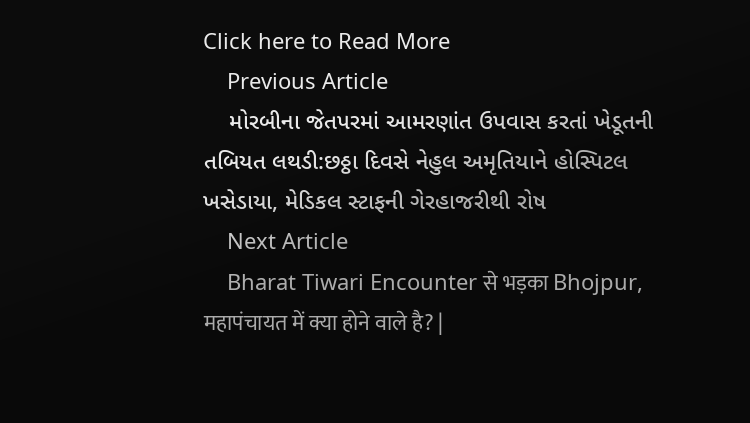Click here to Read More
    Previous Article
    મોરબીના જેતપરમાં આમરણાંત ઉપવાસ કરતાં ખેડૂતની તબિયત લથડી:છઠ્ઠા દિવસે નેહુલ અમૃતિયાને હોસ્પિટલ ખસેડાયા, મેડિકલ સ્ટાફની ગેરહાજરીથી રોષ
    Next Article
    Bharat Tiwari Encounter से भड़का Bhojpur, महापंचायत में क्या होने वाले है? |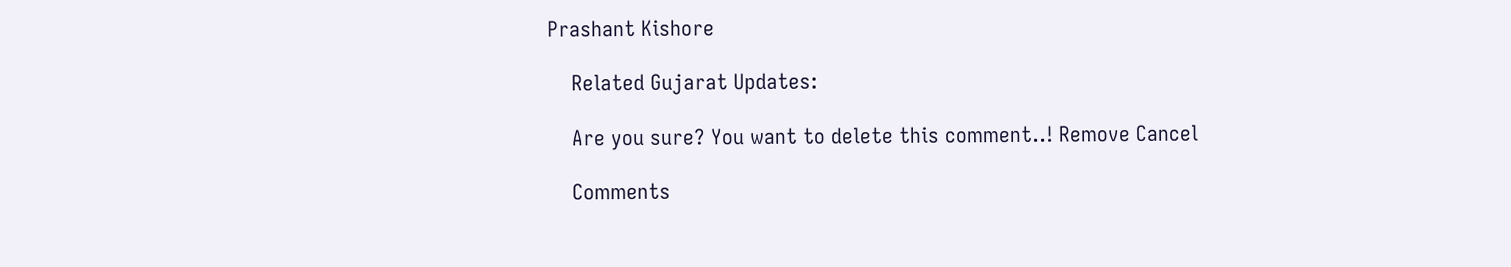Prashant Kishore

    Related Gujarat Updates:

    Are you sure? You want to delete this comment..! Remove Cancel

    Comments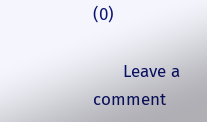(0)

      Leave a comment